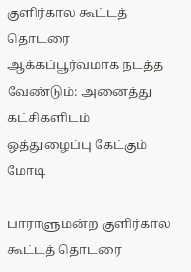குளிர்கால கூட்டத் தொடரை ஆக்கப்பூர்வமாக நடத்த வேண்டும்: அனைத்து கட்சிகளிடம் ஒத்துழைப்பு கேட்கும் மோடி

பாராளுமன்ற குளிர்கால கூட்டத் தொடரை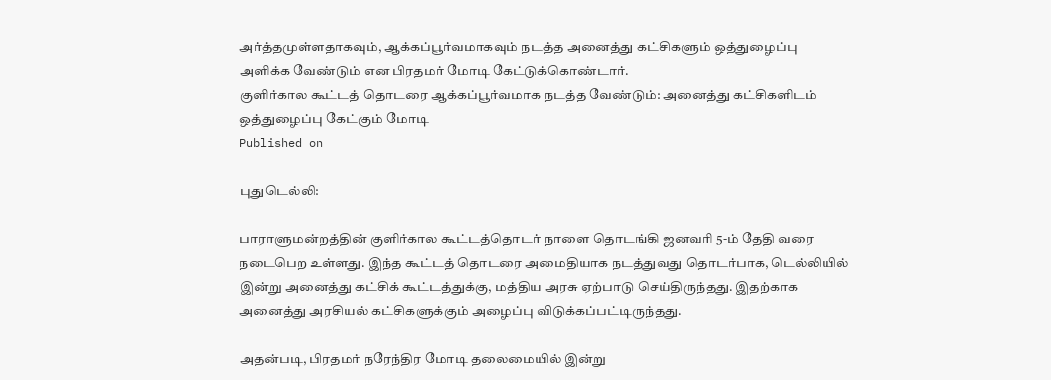அர்த்தமுள்ளதாகவும், ஆக்கப்பூர்வமாகவும் நடத்த அனைத்து கட்சிகளும் ஒத்துழைப்பு அளிக்க வேண்டும் என பிரதமர் மோடி கேட்டுக்கொண்டார்.
குளிர்கால கூட்டத் தொடரை ஆக்கப்பூர்வமாக நடத்த வேண்டும்: அனைத்து கட்சிகளிடம் ஒத்துழைப்பு கேட்கும் மோடி
Published on

புதுடெல்லி:

பாராளுமன்றத்தின் குளிர்கால கூட்டத்தொடர் நாளை தொடங்கி ஜனவரி 5-ம் தேதி வரை நடைபெற உள்ளது. இந்த கூட்டத் தொடரை அமைதியாக நடத்துவது தொடர்பாக, டெல்லியில் இன்று அனைத்து கட்சிக் கூட்டத்துக்கு, மத்திய அரசு ஏற்பாடு செய்திருந்தது. இதற்காக அனைத்து அரசியல் கட்சிகளுக்கும் அழைப்பு விடுக்கப்பட்டிருந்தது.

அதன்படி, பிரதமர் நரேந்திர மோடி தலைமையில் இன்று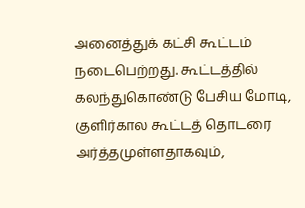அனைத்துக் கட்சி கூட்டம் நடைபெற்றது. கூட்டத்தில் கலந்துகொண்டு பேசிய மோடி, குளிர்கால கூட்டத் தொடரை அர்த்தமுள்ளதாகவும்,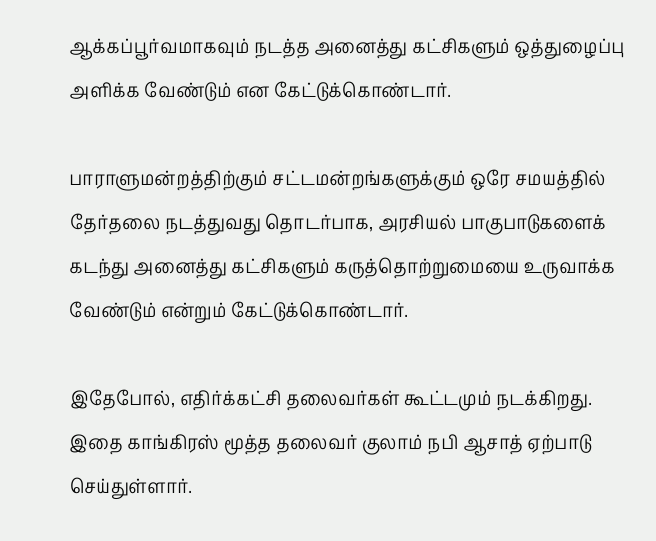ஆக்கப்பூர்வமாகவும் நடத்த அனைத்து கட்சிகளும் ஒத்துழைப்பு அளிக்க வேண்டும் என கேட்டுக்கொண்டார்.

பாராளுமன்றத்திற்கும் சட்டமன்றங்களுக்கும் ஒரே சமயத்தில் தேர்தலை நடத்துவது தொடர்பாக, அரசியல் பாகுபாடுகளைக் கடந்து அனைத்து கட்சிகளும் கருத்தொற்றுமையை உருவாக்க வேண்டும் என்றும் கேட்டுக்கொண்டார்.

இதேபோல், எதிர்க்கட்சி தலைவர்கள் கூட்டமும் நடக்கிறது. இதை காங்கிரஸ் மூத்த தலைவர் குலாம் நபி ஆசாத் ஏற்பாடு செய்துள்ளார்.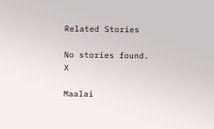Related Stories

No stories found.
X

Maalai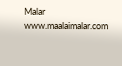Malar
www.maalaimalar.com